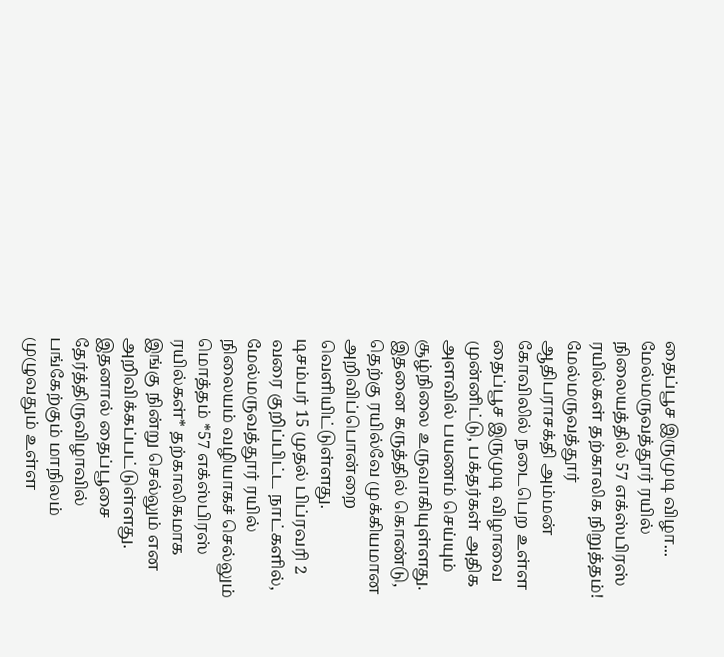தைப்பூச இருமுடி விழா... மேல்மருவத்தூர் ரயில் நிலையத்தில் 57 எக்ஸ்பிரஸ் ரயில்கள் தற்காலிக நிறுத்தம்!
மேல்மருவத்தூர் ஆதிபராசக்தி அம்மன் கோவிலில் நடைபெற உள்ள தைப்பூச இருமுடி விழாவை முன்னிட்டு, பக்தர்கள் அதிக அளவில் பயணம் செய்யும் சூழ்நிலை உருவாகியுள்ளது. இதனை கருத்தில் கொண்டு, தெற்கு ரயில்வே முக்கியமான அறிவிப்பொன்றை வெளியிட்டுள்ளது.
டிசம்பர் 15 முதல் பிப்ரவரி 2 வரை குறிப்பிட்ட நாட்களில், மேல்மருவத்தூர் ரயில் நிலையம் வழியாகச் செல்லும் மொத்தம் *57 எக்ஸ்பிரஸ் ரயில்கள்* தற்காலிகமாக இங்கு நின்று செல்லும் என அறிவிக்கப்பட்டுள்ளது. இதனால் தைப்பூசை தேர்த்திருவிழாவில் பங்கேற்கும் மாநிலம் முழுவதும் உள்ள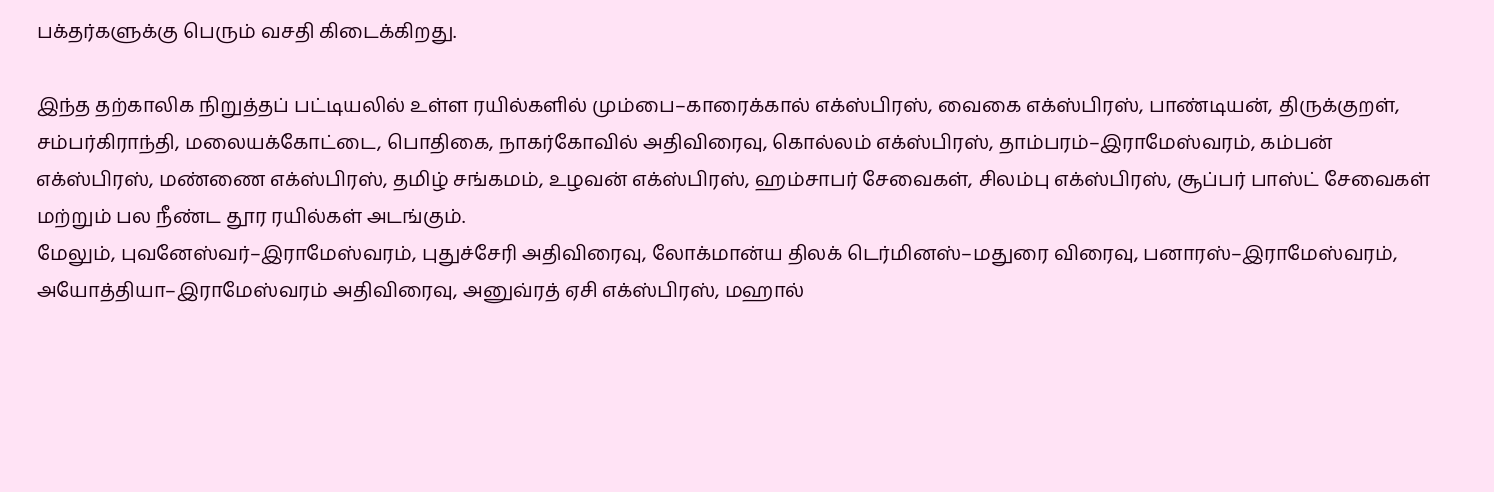பக்தர்களுக்கு பெரும் வசதி கிடைக்கிறது.

இந்த தற்காலிக நிறுத்தப் பட்டியலில் உள்ள ரயில்களில் மும்பை–காரைக்கால் எக்ஸ்பிரஸ், வைகை எக்ஸ்பிரஸ், பாண்டியன், திருக்குறள், சம்பர்கிராந்தி, மலையக்கோட்டை, பொதிகை, நாகர்கோவில் அதிவிரைவு, கொல்லம் எக்ஸ்பிரஸ், தாம்பரம்–இராமேஸ்வரம், கம்பன் எக்ஸ்பிரஸ், மண்ணை எக்ஸ்பிரஸ், தமிழ் சங்கமம், உழவன் எக்ஸ்பிரஸ், ஹம்சாபர் சேவைகள், சிலம்பு எக்ஸ்பிரஸ், சூப்பர் பாஸ்ட் சேவைகள் மற்றும் பல நீண்ட தூர ரயில்கள் அடங்கும்.
மேலும், புவனேஸ்வர்–இராமேஸ்வரம், புதுச்சேரி அதிவிரைவு, லோக்மான்ய திலக் டெர்மினஸ்–மதுரை விரைவு, பனாரஸ்–இராமேஸ்வரம், அயோத்தியா–இராமேஸ்வரம் அதிவிரைவு, அனுவ்ரத் ஏசி எக்ஸ்பிரஸ், மஹால்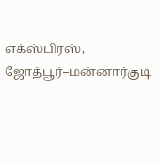எக்ஸ்பிரஸ், ஜோத்பூர்–மன்னார்குடி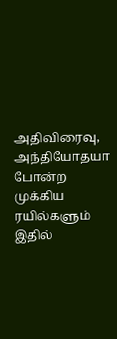அதிவிரைவு, அந்தியோதயா போன்ற முக்கிய ரயில்களும் இதில்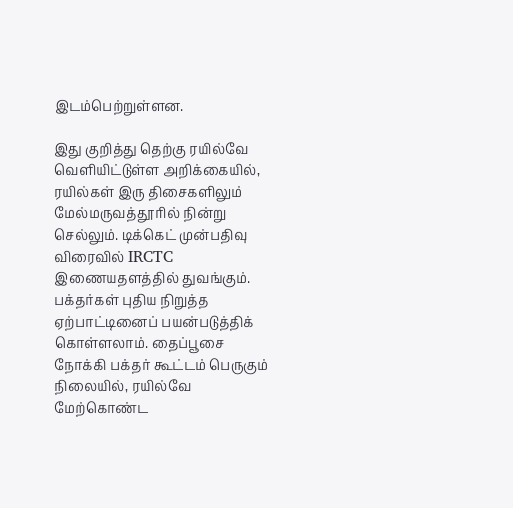இடம்பெற்றுள்ளன.

இது குறித்து தெற்கு ரயில்வே வெளியிட்டுள்ள அறிக்கையில், ரயில்கள் இரு திசைகளிலும் மேல்மருவத்தூரில் நின்று செல்லும். டிக்கெட் முன்பதிவு விரைவில் IRCTC இணையதளத்தில் துவங்கும். பக்தர்கள் புதிய நிறுத்த ஏற்பாட்டினைப் பயன்படுத்திக் கொள்ளலாம். தைப்பூசை நோக்கி பக்தர் கூட்டம் பெருகும் நிலையில், ரயில்வே மேற்கொண்ட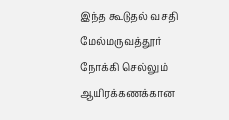இந்த கூடுதல் வசதி மேல்மருவத்தூர் நோக்கி செல்லும் ஆயிரக்கணக்கான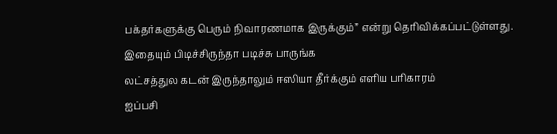பக்தர்களுக்கு பெரும் நிவாரணமாக இருக்கும்” என்று தெரிவிக்கப்பட்டுள்ளது.
இதையும் பிடிச்சிருந்தா படிச்சு பாருங்க
லட்சத்துல கடன் இருந்தாலும் ஈஸியா தீர்க்கும் எளிய பரிகாரம்
ஐப்பசி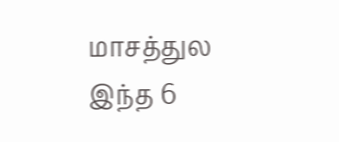மாசத்துல இந்த 6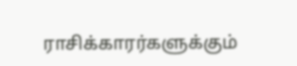ராசிக்காரர்களுக்கும்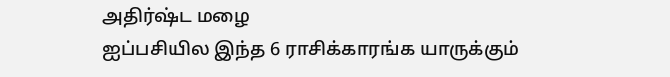அதிர்ஷ்ட மழை
ஐப்பசியில இந்த 6 ராசிக்காரங்க யாருக்கும்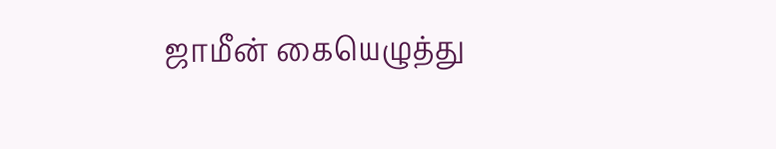ஜாமீன் கையெழுத்து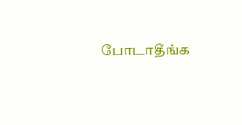போடாதீங்க